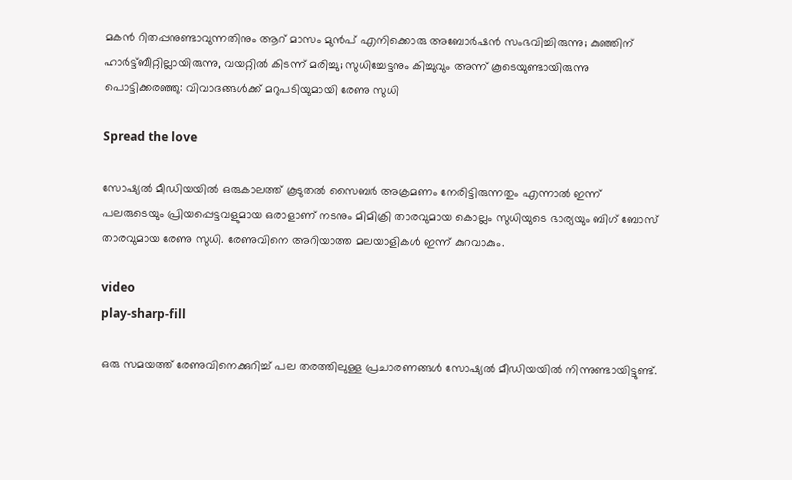മകൻ റിതപ്പനുണ്ടാവുന്നതിനും ആറ് മാസം മുൻപ് എനിക്കൊരു അബോർഷൻ സംഭവിച്ചിരുന്നു; കുഞ്ഞിന് ഹാർട്ട്ബീറ്റില്ലായിരുന്നു, വയറ്റില്‍ കിടന്ന് മരിച്ചു; സുധിച്ചേട്ടനും കിച്ചുവും അന്ന് കൂടെയുണ്ടായിരുന്നു പൊട്ടിക്കരഞ്ഞു: വിവാദങ്ങൾക്ക് മറുപടിയുമായി രേണു സുധി

Spread the love

സോഷ്യൽ മീഡിയയിൽ ഒരുകാലത്ത്‌ കൂടുതൽ സൈബർ അക്രമണം നേരിട്ടിരുന്നതും എന്നാൽ ഇന്ന് പലരുടെയും പ്രിയപ്പെട്ടവളുമായ ഒരാളാണ് നടനും മിമിക്രി താരവുമായ കൊല്ലം സുധിയുടെ ഭാര്യയും ബിഗ് ബോസ് താരവുമായ രേണു സുധി. രേണുവിനെ അറിയാത്ത മലയാളികള്‍ ഇന്ന് കുറവാകും.

video
play-sharp-fill

ഒരു സമയത്ത് രേണുവിനെക്കുറിച്ച്‌ പല തരത്തിലുള്ള പ്രചാരണങ്ങള്‍ സോഷ്യല്‍ മീഡിയയില്‍ നിന്നുണ്ടായിട്ടുണ്ട്.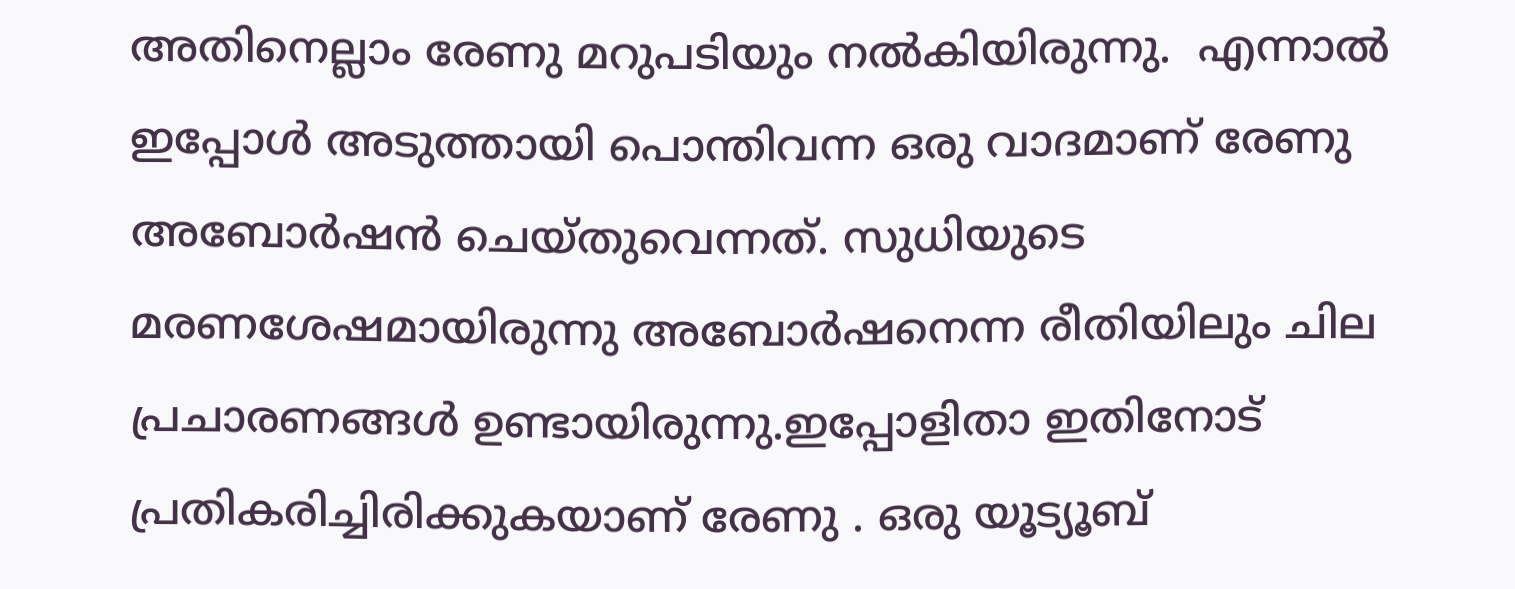അതിനെല്ലാം രേണു മറുപടിയും നൽകിയിരുന്നു.  എന്നാൽ ഇപ്പോൾ അടുത്തായി പൊന്തിവന്ന ഒരു വാദമാണ് രേണു അബോർഷൻ ചെയ്തുവെന്നത്. സുധിയുടെ മരണശേഷമായിരുന്നു അബോർഷനെന്ന രീതിയിലും ചില പ്രചാരണങ്ങള്‍ ഉണ്ടായിരുന്നു.ഇപ്പോളിതാ ഇതിനോട് പ്രതികരിച്ചിരിക്കുകയാണ് രേണു . ഒരു യൂട്യൂബ്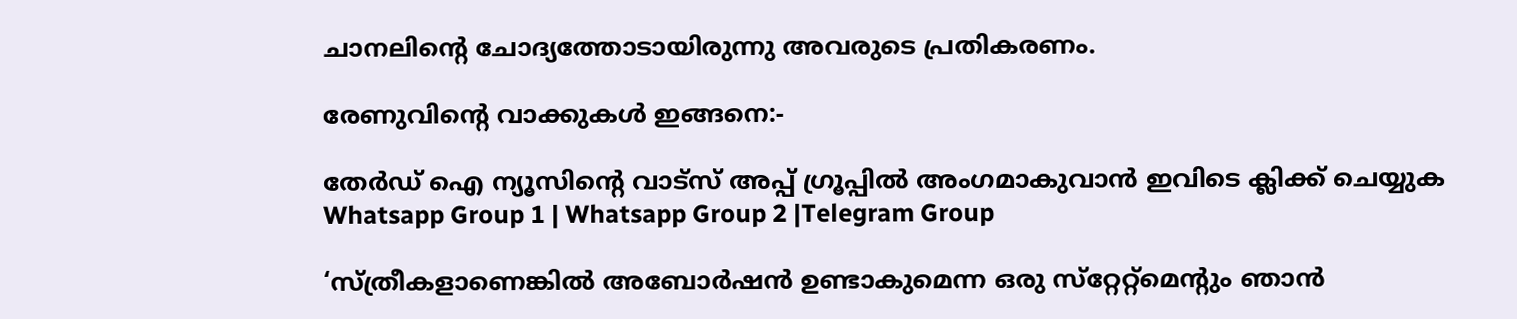ചാനലിന്റെ ചോദ്യത്തോടായിരുന്നു അവരുടെ പ്രതികരണം.

രേണുവിന്റെ വാക്കുകൾ ഇങ്ങനെ:-

തേർഡ് ഐ ന്യൂസിന്റെ വാട്സ് അപ്പ് ഗ്രൂപ്പിൽ അംഗമാകുവാൻ ഇവിടെ ക്ലിക്ക് ചെയ്യുക
Whatsapp Group 1 | Whatsapp Group 2 |Telegram Group

‘സ്ത്രീകളാണെങ്കില്‍ അബോർഷൻ ഉണ്ടാകുമെന്ന ഒരു സ്‌റ്റേറ്റ്‌മെന്റും ഞാൻ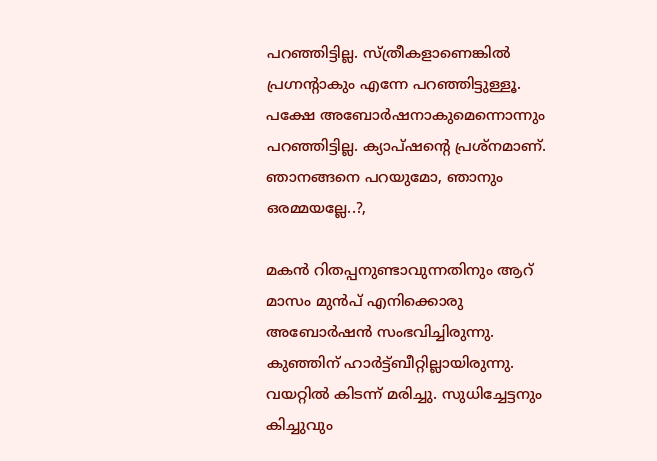പറഞ്ഞിട്ടില്ല. സ്ത്രീകളാണെങ്കില്‍ പ്രഗ്നന്റാകും എന്നേ പറഞ്ഞിട്ടുള്ളൂ. പക്ഷേ അബോർഷനാകുമെന്നൊന്നും പറഞ്ഞിട്ടില്ല. ക്യാപ്ഷന്റെ പ്രശ്നമാണ്. ഞാനങ്ങനെ പറയുമോ, ഞാനും ഒരമ്മയല്ലേ..?,

മകൻ റിതപ്പനുണ്ടാവുന്നതിനും ആറ് മാസം മുൻപ് എനിക്കൊരു അബോർഷൻ സംഭവിച്ചിരുന്നു. കുഞ്ഞിന് ഹാർട്ട്ബീറ്റില്ലായിരുന്നു. വയറ്റില്‍ കിടന്ന് മരിച്ചു. സുധിച്ചേട്ടനും കിച്ചുവും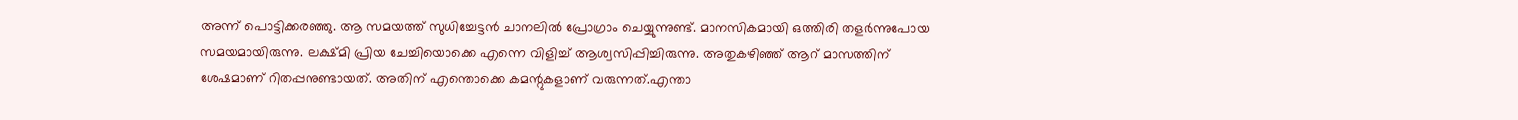അന്ന് പൊട്ടിക്കരഞ്ഞു. ആ സമയത്ത് സുധിച്ചേട്ടൻ ചാനലില്‍ പ്രോഗ്രാം ചെയ്യുന്നുണ്ട്. മാനസികമായി ഒത്തിരി തളർന്നുപോയ സമയമായിരുന്നു. ലക്ഷ്മി പ്രിയ ചേച്ചിയൊക്കെ എന്നെ വിളിച്ച്‌ ആശ്വസിപ്പിച്ചിരുന്നു. അതുകഴിഞ്ഞ് ആറ് മാസത്തിന് ശേഷമാണ് റിതപ്പനുണ്ടായത്. അതിന് എന്തൊക്കെ കമന്റുകളാണ് വരുന്നത്.എന്താ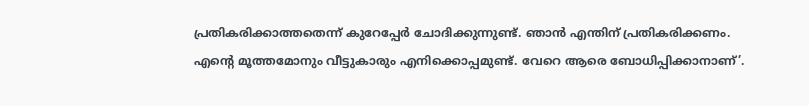പ്രതികരിക്കാത്തതെന്ന് കുറേപ്പേർ ചോദിക്കുന്നുണ്ട്. ഞാൻ എന്തിന് പ്രതികരിക്കണം. എന്റെ മൂത്തമോനും വീട്ടുകാരും എനിക്കൊപ്പമുണ്ട്. വേറെ ആരെ ബോധിപ്പിക്കാനാണ്’.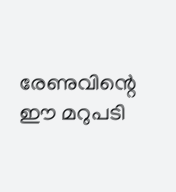രേണുവിന്റെ ഈ മറുപടി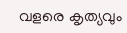വളരെ കൃത്യവും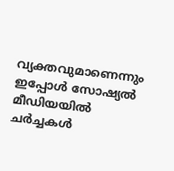വ്യക്തവുമാണെന്നും ഇപ്പോൾ സോഷ്യൽ മീഡിയയിൽ ചർച്ചകൾ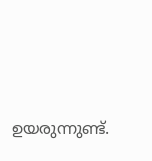ഉയരുന്നുണ്ട്.